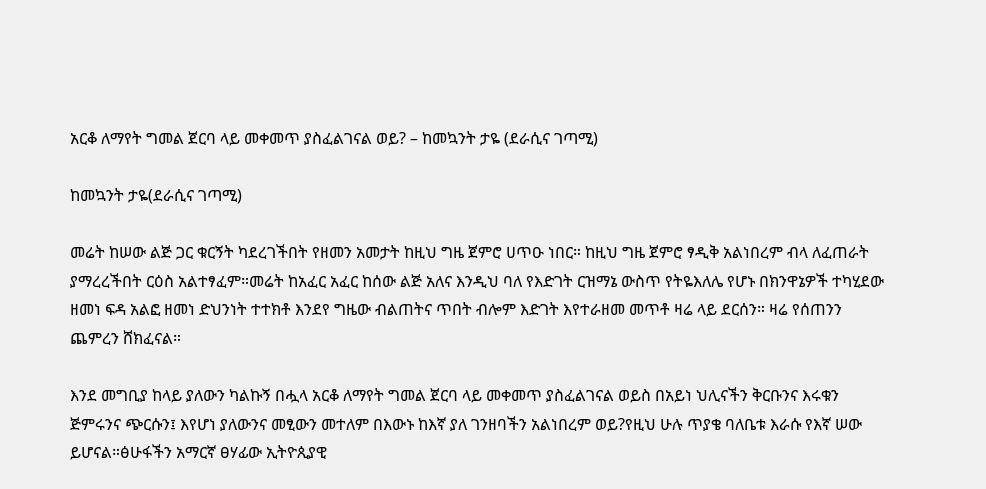አርቆ ለማየት ግመል ጀርባ ላይ መቀመጥ ያስፈልገናል ወይ? – ከመኳንት ታዬ (ደራሲና ገጣሚ)

ከመኳንት ታዬ(ደራሲና ገጣሚ)

መሬት ከሠው ልጅ ጋር ቁርኝት ካደረገችበት የዘመን አመታት ከዚህ ግዜ ጀምሮ ሀጥዑ ነበር። ከዚህ ግዜ ጀምሮ ፃዲቅ አልነበረም ብላ ለፈጠራት ያማረረችበት ርዕስ አልተፃፈም።መሬት ከአፈር አፈር ከሰው ልጅ አለና እንዲህ ባለ የእድገት ርዝማኔ ውስጥ የትዬእለሌ የሆኑ በክንዋኔዎች ተካሂደው ዘመነ ፍዳ አልፎ ዘመነ ድህንነት ተተክቶ እንደየ ግዜው ብልጠትና ጥበት ብሎም እድገት እየተራዘመ መጥቶ ዛሬ ላይ ደርሰን። ዛሬ የሰጠንን ጨምረን ሸክፈናል።

እንደ መግቢያ ከላይ ያለውን ካልኩኝ በሗላ አርቆ ለማየት ግመል ጀርባ ላይ መቀመጥ ያስፈልገናል ወይስ በአይነ ህሊናችን ቅርቡንና እሩቁን ጅምሩንና ጭርሱን፤ እየሆነ ያለውንና መፂውን መተለም በእውኑ ከእኛ ያለ ገንዘባችን አልነበረም ወይ?የዚህ ሁሉ ጥያቄ ባለቤቱ እራሱ የእኛ ሠው ይሆናል።ፅሁፋችን አማርኛ ፀሃፊው ኢትዮጲያዊ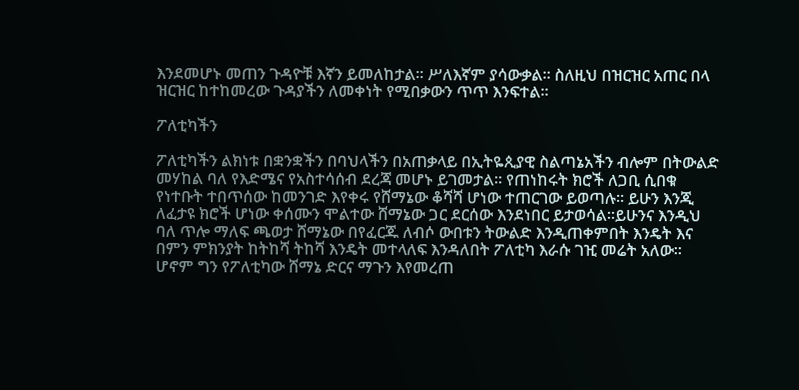እንደመሆኑ መጠን ጉዳዮቹ እኛን ይመለከታል። ሥለእኛም ያሳውቃል። ስለዚህ በዝርዝር አጠር በላ ዝርዝር ከተከመረው ጉዳያችን ለመቀነት የሚበቃውን ጥጥ እንፍተል።

ፖለቲካችን

ፖለቲካችን ልክነቱ በቋንቋችን በባህላችን በአጠቃላይ በኢትዬጲያዊ ስልጣኔአችን ብሎም በትውልድ መሃከል ባለ የእድሜና የአስተሳሰብ ደረጃ መሆኑ ይገመታል። የጠነከሩት ክሮች ለጋቢ ሲበቁ የነተቡት ተበጥሰው ከመንገድ እየቀሩ የሸማኔው ቆሻሻ ሆነው ተጠርገው ይወጣሉ። ይሁን እንጂ ለፈታዩ ክሮች ሆነው ቀሰሙን ሞልተው ሸማኔው ጋር ደርሰው እንደነበር ይታወሳል።ይሁንና እንዲህ ባለ ጥሎ ማለፍ ጫወታ ሸማኔው በየፈርጁ ለብሶ ውበቱን ትውልድ እንዲጠቀምበት እንዴት እና በምን ምክንያት ከትከሻ ትከሻ እንዴት መተላለፍ እንዳለበት ፖለቲካ እራሱ ገዢ መሬት አለው። ሆኖም ግን የፖለቲካው ሸማኔ ድርና ማጉን እየመረጠ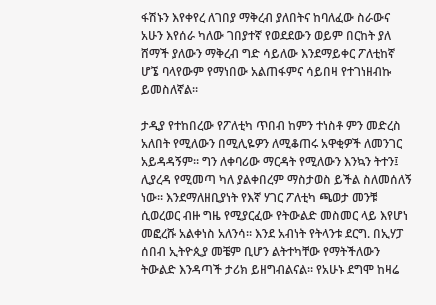ፋሽኑን እየቀየረ ለገበያ ማቅረብ ያለበትና ከባለፈው ስራውና አሁን እየሰራ ካለው ገበያተኛ የወደደውን ወይም በርከት ያለ ሸማች ያለውን ማቅረብ ግድ ሳይለው እንደማይቀር ፖለቲከኛ ሆኜ ባላየውም የማነበው አልጠፋምና ሳይበዛ የተገነዘብኩ ይመስለኛል።

ታዲያ የተከበረው የፖለቲካ ጥበብ ከምን ተነስቶ ምን መድረስ አለበት የሚለውን በሚሊዬዎን ለሚቆጠሩ አዋቂዎች ለመንገር አይዳዳኝም። ግን ለቀባሪው ማርዳት የሚለውን እንኳን ትተን፤ ሊያረዳ የሚመጣ ካለ ያልቀበረም ማስታወስ ይችል ስለመሰለኝ ነው። እንደማለዘቢያነት የእኛ ሃገር ፖለቲካ ጫወታ መንቹ ሲወረወር ብዙ ግዜ የሚያርፈው የትውልድ መስመር ላይ እየሆነ መፎረሹ አልቀነስ አለንሳ። እንደ አብነት የትላንቱ ደርግ. በኢሃፓ ሰበብ ኢትዮጲያ መቼም ቢሆን ልትተካቸው የማትችለውን ትውልድ እንዳጣች ታሪክ ይዘግብልናል። የአሁኑ ደግሞ ከዛሬ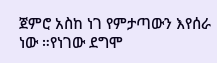ጀምሮ አስከ ነገ የምታጣውን እየሰራ ነው ።የነገው ደግሞ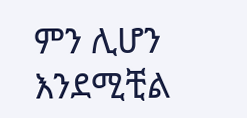ምን ሊሆን እንደሚቺል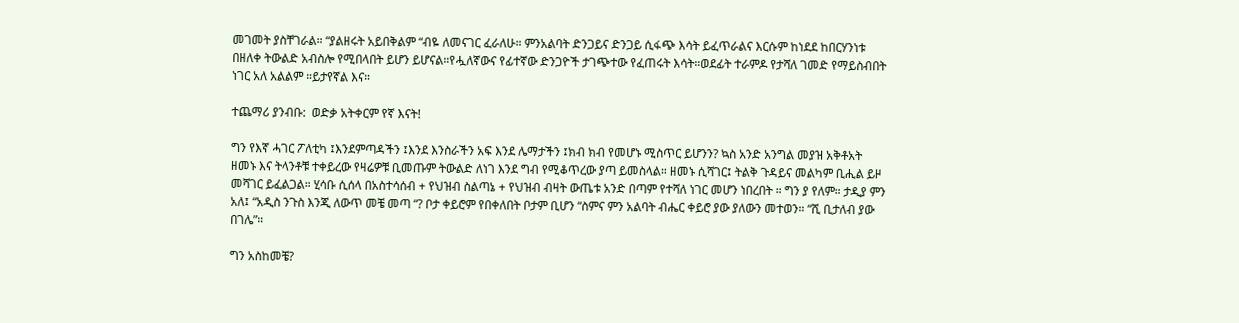መገመት ያስቸገራል። “ያልዘሩት አይበቅልም “ብዬ ለመናገር ፈራለሁ። ምንአልባት ድንጋይና ድንጋይ ሲፋጭ እሳት ይፈጥራልና እርሱም ከነደደ ከበርሃንነቱ በዘለቀ ትውልድ አብስሎ የሚበላበት ይሆን ይሆናል።የሗለኛውና የፊተኛው ድንጋዮች ታገጭተው የፈጠሩት እሳት።ወደፊት ተራምዶ የታሻለ ገመድ የማይስብበት ነገር አለ አልልም ።ይታየኛል እና።

ተጨማሪ ያንብቡ:  ወድቃ አትቀርም የኛ እናት!

ግን የእኛ ሓገር ፖለቲካ ፤እንደምጣዳችን ፤እንደ እንስራችን አፍ እንደ ሌማታችን ፤ክብ ክብ የመሆኑ ሚስጥር ይሆንን? ኳስ አንድ አንግል መያዝ አቅቶአት ዘመኑ እና ትላንቶቹ ተቀይረው የዛሬዎቹ ቢመጡም ትውልድ ለነገ እንደ ግብ የሚቆጥረው ያጣ ይመስላል። ዘመኑ ሲሻገር፤ ትልቅ ጉዳይና መልካም ቢሒል ይዞ መሻገር ይፈልጋል። ሂሳቡ ሲሰላ በአስተሳሰብ + የህዝብ ስልጣኔ + የህዝብ ብዛት ውጤቱ አንድ በጣም የተሻለ ነገር መሆን ነበረበት ። ግን ያ የለም። ታዲያ ምን አለ፤ “አዲስ ንጉስ እንጂ ለውጥ መቼ መጣ “? ቦታ ቀይሮም የበቀለበት ቦታም ቢሆን “ስምና ምን አልባት ብሔር ቀይሮ ያው ያለውን መተወን። “ሺ ቢታለብ ያው በገሌ”።

ግን አስከመቼ?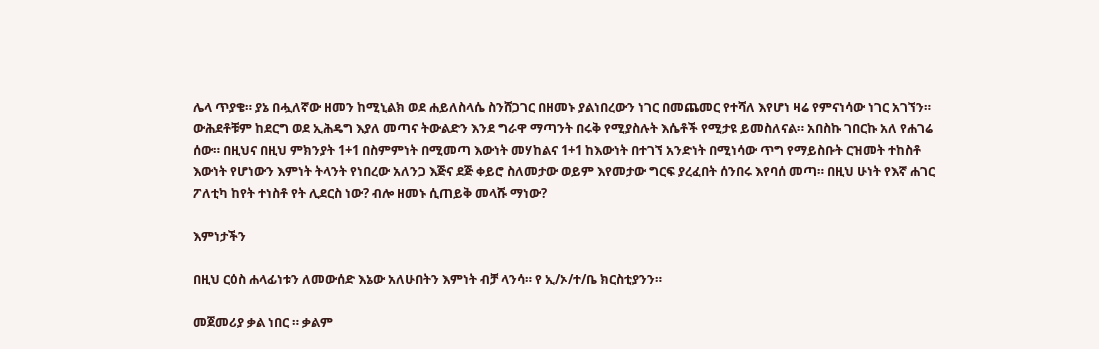ሌላ ጥያቄ። ያኔ በሗለኛው ዘመን ከሚኒልክ ወደ ሐይለስላሴ ስንሸጋገር በዘመኑ ያልነበረውን ነገር በመጨመር የተሻለ እየሆነ ዛሬ የምናነሳው ነገር አገኘን። ውሕደቶቹም ከደርግ ወደ ኢሕዴግ እያለ መጣና ትውልድን እንደ ግራዋ ማጣንት በሩቅ የሚያስሉት እሴቶች የሚታዩ ይመስለናል። አበስኩ ገበርኩ አለ የሐገሬ ሰው። በዚህና በዚህ ምክንያት 1+1 በስምምነት በሚመጣ እውነት መሃከልና 1+1 ከእውነት በተገኘ አንድነት በሚነሳው ጥግ የማይስቡት ርዝመት ተከስቶ እውነት የሆነውን እምነት ትላንት የነበረው አለንጋ እጅና ደጅ ቀይሮ ስለመታው ወይም እየመታው ግርፍ ያረፈበት ሰንበሩ እየባሰ መጣ። በዚህ ሁነት የእኛ ሐገር ፖለቲካ ከየት ተነስቶ የት ሊደርስ ነው? ብሎ ዘመኑ ሲጠይቅ መላሹ ማነው?

እምነታችን

በዚህ ርዕስ ሐላፊነቱን ለመውሰድ እኔው አለሁበትን እምነት ብቻ ላንሳ። የ ኢ/ኦ/ተ/ቤ ክርስቲያንን።

መጀመሪያ ቃል ነበር ። ቃልም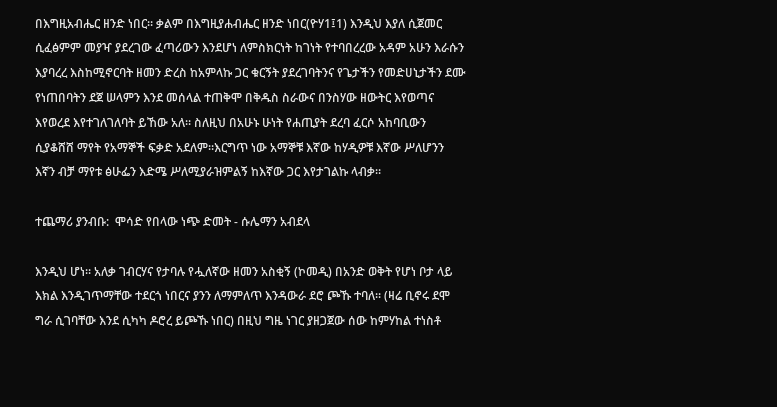በእግዚአብሔር ዘንድ ነበር። ቃልም በእግዚያሐብሔር ዘንድ ነበር(ዮሃ1፤1) እንዲህ እያለ ሲጀመር ሲፈፅምም መያዣ ያደረገው ፈጣሪውን እንደሆነ ለምስክርነት ከገነት የተባበረረው አዳም አሁን እራሱን እያባረረ እስከሚኖርባት ዘመን ድረስ ከአምላኩ ጋር ቁርኝት ያደረገባትንና የጌታችን የመድሀኒታችን ደሙ የነጠበባትን ደጀ ሠላምን እንደ መሰላል ተጠቅሞ በቅዱስ ስራውና በንስሃው ዘውትር እየወጣና እየወረደ እየተገለገለባት ይኸው አለ። ስለዚህ በአሁኑ ሁነት የሐጢያት ደረባ ፈርሶ አከባቢውን ሲያቆሸሸ ማየት የአማኞች ፍቃድ አደለም።እርግጥ ነው አማኞቹ እኛው ከሃዲዎቹ እኛው ሥለሆንን እኛን ብቻ ማየቱ ፅሁፌን እድሜ ሥለሚያራዝምልኝ ከእኛው ጋር እየታገልኩ ላብቃ።

ተጨማሪ ያንብቡ:  ሞሳድ የበላው ነጭ ድመት - ሱሌማን አብደላ

እንዲህ ሆነ። አለቃ ገብርሃና የታባሉ የሗለኛው ዘመን አስቂኝ (ኮመዲ) በአንድ ወቅት የሆነ ቦታ ላይ እክል እንዲገጥማቸው ተደርጎ ነበርና ያንን ለማምለጥ እንዳውራ ደሮ ጮኹ ተባለ። (ዛሬ ቢኖሩ ደሞ ግራ ሲገባቸው እንደ ሲካካ ዶሮረ ይጮኹ ነበር) በዚህ ግዜ ነገር ያዘጋጀው ሰው ከምሃከል ተነስቶ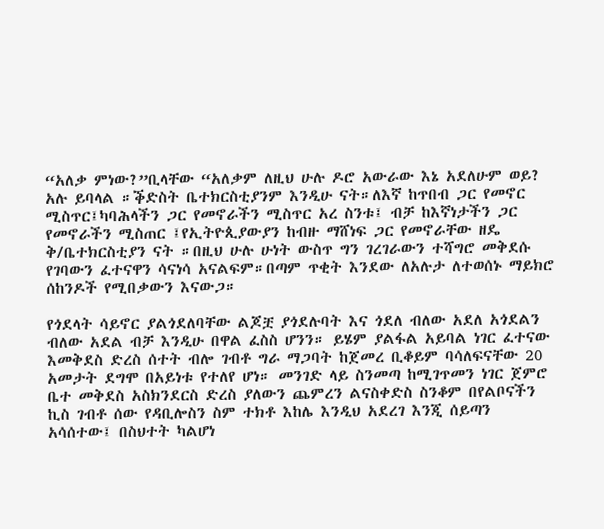“አለቃ ምነው?”ቢላቸው “አለቃም ለዚህ ሁሉ ዶሮ አውራው እኔ አደለሁም ወይ? አሉ ይባላል ።ቕድስት ቤተክርስቲያንም እንዲሁ ናት።ለእኛ ከጥበብ ጋር የመኖር ሚስጥር፤ካባሕላችን ጋር የመኖራችን ሚስጥር አረ ስንቱ፤ ብቻ ከእኛነታችን ጋር የመኖራችን ሚስጠር ፤የኢትዮጲያውያን ከብዙ ማሸነፍ ጋር የመኖራቸው ዘዴ ቅ/ቤተክርስቲያን ናት ።በዚህ ሁሉ ሁነት ውስጥ ግን ገረገራውን ተሻግሮ መቅደሱ የገባውን ፈተናዋን ሳናነሳ አናልፍም።በጣም ጥቂት እንደው ለአሉታ ለተወሰኑ ማይክሮ ሰከንዶች የሚበቃውን እናውጋ።

የጎደላት ሳይኖር ያልጎደለባቸው ልጆቿ ያጎደሉባት እና ጎደለ ብለው አደለ አጎደልን ብለው አደል ብቻ እንዲሁ በዋል ፈስስ ሆንን። ይሄም ያልፋል አይባል ነገር ፈተናው እመቅደስ ድረስ ሰተት ብሎ ገብቶ ግራ ማጋባት ከጀመረ ቢቆይም ባሳለፍናቸው 20 አመታት ደግሞ በአይነቱ የተለየ ሆነ። መንገድ ላይ ስንመጣ ከሚገጥመን ነገር ጀምሮ ቤተ መቅደስ አስክንደርስ ድረስ ያለውን ጨምረን ልናስቀድስ ስንቆም በየልቦናችን ኪስ ገብቶ ሰው የዳቢሎስን ስም ተክቶ እከሌ እንዲህ አደረገ እንጂ ሰይጣን አሳሰተው፤ በስህተት ካልሆነ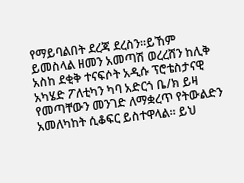የማይባልበት ደረጃ ደረስን።ይኸም ይመስላል ዘመን አመጣሽ ወረረሸን ከሊቅ አስከ ደቂቅ ተናፍሶት አዲሱ ፕሮቴስታናዊ አካሄድ ፖለቲካን ካባ አድርጎ ቤ/ክ ይዛ የመጣቸውን መንገድ ለማቋረጥ የትውልድን አመለካከት ሲቆፍር ይስተዋላል። ይህ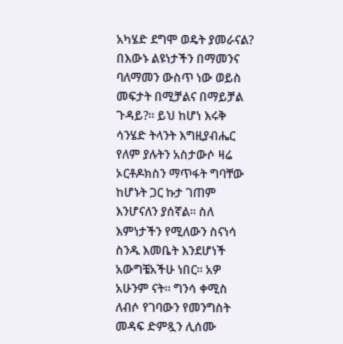አካሄድ ደግሞ ወዴት ያመራናል? በእውኑ ልዩነታችን በማመንና ባለማመን ውስጥ ነው ወይስ መፍታት በሚቻልና በማይቻል ጉዳይ?። ይህ ከሆነ እሩቅ ሳንሄድ ትላንት እግዚያብሔር የለም ያሉትን አስታውሶ ዛሬ ኦርቶዶክስን ማጥፋት ግባቸው ከሆኑት ጋር ኩታ ገጠም እንሆናለን ያሰኛል። ስለ እምነታችን የሚለውን ስናነሳ ስንዱ እመቤት እንደሆነች አውግቼአችሁ ነበር። አዎ አሁንም ናት። ግንሳ ቀሚስ ለብሶ የገባውን የመንግስት መዳፍ ድምጿን ሊሰሙ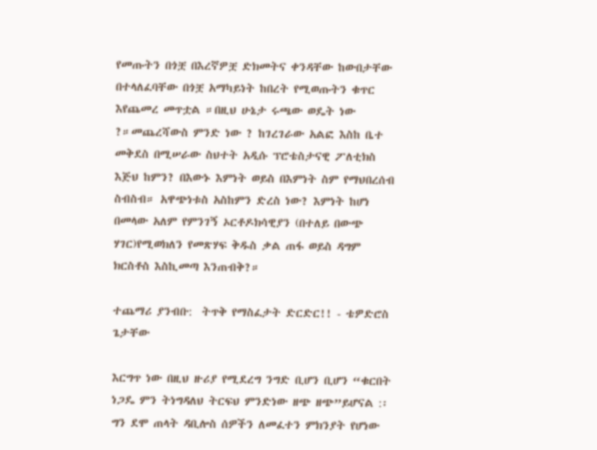የመጡትን በጎቿ በእረኛዎቿ ድክመትና ቀንዳቸው ከውበታቸው በተላለፈባቸው በጎቿ አማካይነት ከበረት የሚወጡትን ቁጥር እየጨመረ መጥቷል ።በዚህ ሁኔታ ሩጫው ወዴት ነው ?።መጨረሻውስ ምንድ ነው ? ከገረገራው አልፎ እስከ ቤተ መቅደስ በሚሠራው ስህተት አዲሱ ፕሮቴስታናዊ ፖለቲክስ እጅህ ከምን? በእውኑ እምነት ወይስ በእምነት ስም የማህበረሰብ ስብስብ። አዋጭነቱስ አስከምን ድረስ ነው? እምነት ከሆነ በመላው አለም የምንገኝ ኦርቶዶክሳዊያን (በተለይ በውጭ ሃገር)የሚወክለን የመጽሃፍ ቅዱስ ቃል ጠፋ ወይስ ዳግም ክርስቶስ እስኪመጣ እንጠብቅ?።

ተጨማሪ ያንብቡ:  ትጥቅ የማስፈታት ድርድር!! - ቴዎድሮስ ጌታቸው

እርግጥ ነው በዚህ ዙሪያ የሚደረግ ንግድ ቢሆን ቢሆን “ቁርበት ነጋዴ ምን ትነግዳለህ ትርፍህ ምንድነው ዘጭ ዘጭ”ይሆናል :፡ግን ደሞ ጠላት ዳቢሎስ ሰዎችን ለመፈተን ምክንያት የሆነው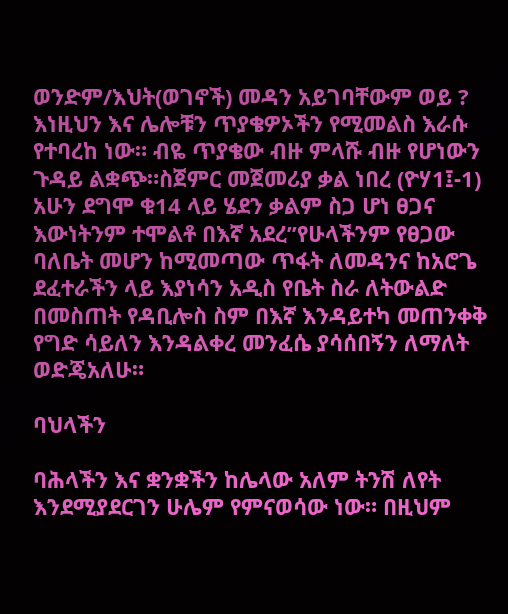ወንድም/እህት(ወገኖች) መዳን አይገባቸውም ወይ ? እነዚህን እና ሌሎቹን ጥያቄዎኦችን የሚመልስ እራሱ የተባረከ ነው። ብዬ ጥያቄው ብዙ ምላሹ ብዙ የሆነውን ጉዳይ ልቋጭ።ስጀምር መጀመሪያ ቃል ነበረ (ዮሃ1፤-1) አሁን ደግሞ ቁ14 ላይ ሄደን ቃልም ስጋ ሆነ ፀጋና እውነትንም ተሞልቶ በእኛ አደረ”የሁላችንም የፀጋው ባለቤት መሆን ከሚመጣው ጥፋት ለመዳንና ከአሮጌ ደፈተራችን ላይ እያነሳን አዲስ የቤት ስራ ለትውልድ በመስጠት የዳቢሎስ ስም በእኛ እንዳይተካ መጠንቀቅ የግድ ሳይለን እንዳልቀረ መንፈሴ ያሳሰበኝን ለማለት ወድጄአለሁ።

ባህላችን

ባሕላችን እና ቋንቋችን ከሌላው አለም ትንሽ ለየት እንደሚያደርገን ሁሌም የምናወሳው ነው። በዚህም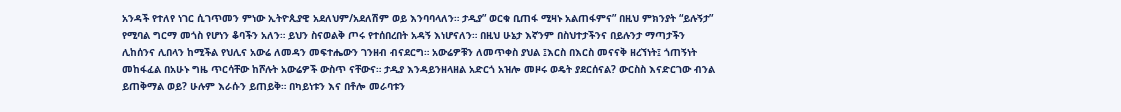አንዳች የተለየ ነገር ሲገጥመን ምነው ኢትዮጲያዊ አደለህም/አደለሽም ወይ እንባባላለን። ታዲያ” ወርቁ ቢጠፋ ሚዛኑ አልጠፋምና” በዚህ ምክንያት “ይሉኝታ” የሚባል ግርማ መጎስ የሆነን ቆባችን አለን። ይህን ስናወልቅ ጦሩ የተሰበረበት አዳኝ እነሆናለን። በዚህ ሁኔታ እኛንም በስህተታችንና በይሉንታ ማጣታችን ሊከሰንና ሊበላን ከሚችል የህሊና አውሬ ለመዳን መፍተሔውን ገንዘብ ብናደርግ። አውሬዎቹን ለመጥቀስ ያህል ፤እርስ በእርስ መናናቅ ዘረኘነት፤ ጎጠኝነት መከፋፈል በአሁኑ ግዜ ጥርሳቸው ከሾሉት አውሬዎች ውስጥ ናቸውና። ታዲያ እንዳይንዘላዘል አድርጎ አዝሎ መዞሩ ወዴት ያደርሰናል? ውርስስ እናድርገው ብንል ይጠቅማል ወይ? ሁሉም እራሱን ይጠይቅ። በካይነቱን እና በቶሎ መራባቱን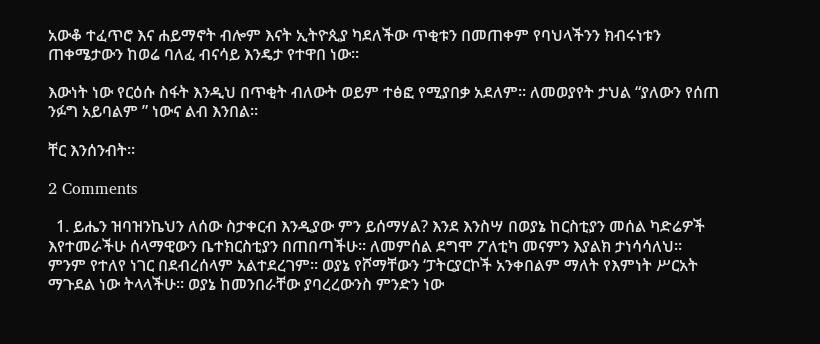አውቆ ተፈጥሮ እና ሐይማኖት ብሎም እናት ኢትዮጲያ ካደለችው ጥቂቱን በመጠቀም የባህላችንን ክብሩነቱን ጠቀሜታውን ከወሬ ባለፈ ብናሳይ እንዴታ የተዋበ ነው።

እውነት ነው የርዕሱ ስፋት እንዲህ በጥቂት ብለውት ወይም ተፅፎ የሚያበቃ አደለም። ለመወያየት ታህል “ያለውን የሰጠ ንፉግ አይባልም ” ነውና ልብ እንበል።

ቸር እንሰንብት።

2 Comments

  1. ይሔን ዝባዝንኬህን ለሰው ስታቀርብ እንዲያው ምን ይሰማሃል? እንደ እንስሣ በወያኔ ከርስቲያን መሰል ካድሬዎች እየተመራችሁ ሰላማዊውን ቤተክርስቲያን በጠበጣችሁ። ለመምሰል ደግሞ ፖለቲካ መናምን እያልክ ታነሳሳለህ። ምንም የተለየ ነገር በደብረሰላም አልተደረገም። ወያኔ የሾማቸውን ‘ፓትርያርኮች አንቀበልም ማለት የእምነት ሥርአት ማጉደል ነው ትላላችሁ። ወያኔ ከመንበራቸው ያባረረውንስ ምንድን ነው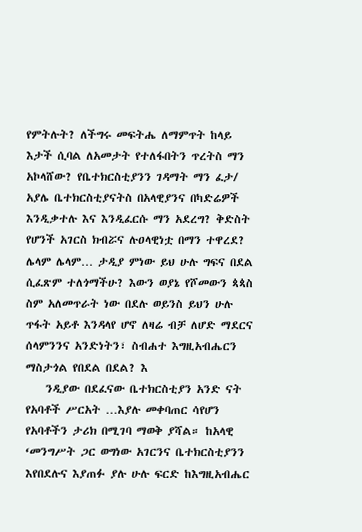የምትሉት? ለችግሩ መፍትሔ ለማምጥት ከላይ እታች ሲባል ለአመታት የተለፋበትን ጥረትስ ማን አኮላሸው? የቤተክርስቲያንን ገዳማት ማን ፈታ/ አያሌ ቤተክርስቲያናትስ በአላዊያንና በካድሬዎች እንዲቃተሉ እና እንዲፈርሱ ማን አደረግ? ቅድስት የሆንች አገርስ ክብሯና ሉዐላዊነቷ በማን ተዋረደ? ሌላም ሌላም… ታዲያ ምነው ይህ ሁሉ ግፍና በደል ሲፈጽም ተለጎማችሁ? እውን ወያኔ የሾመውን ጳጳስ ስም አለመጥራት ነው በደሉ ወይንስ ይህን ሁሉ ጥፋት አይቶ እንዳላየ ሆኖ ለዛሬ ብቻ ለሆድ ማደርና ሰላምንንና አንድነትን፣ ስብሐተ እግዚአብሔርን ማስታጎል የበደል በደል? እ
    ንዲያው በደፈናው ቤተክርስቲያን አንድ ናት የአባቶች ሥርአት …እያሉ መቀባጠር ሳየሆን የአባቶችን ታሪክ በሚገባ ማወቅ ያሻል። ከአላዊ ‘መንግሥት ጋር ወግነው አገርንና ቤተክርስቲያንን እየበደሉና እያጠፉ ያሉ ሁሉ ፍርድ ከእግዚአብሔር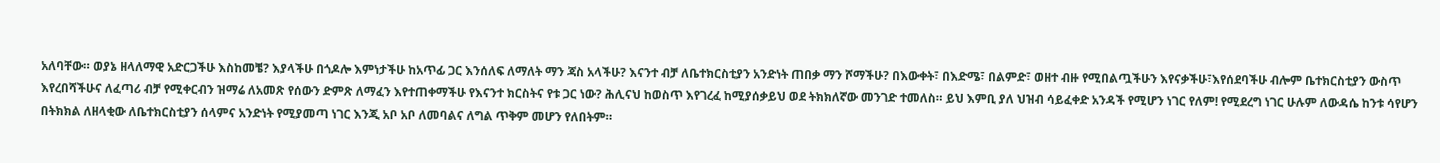አለባቸው። ወያኔ ዘላለማዊ አድርጋችሁ እስከመቼ? እያላችሁ በጎዶሎ እምነታችሁ ከአጥፊ ጋር እንሰለፍ ለማለት ማን ጃስ አላችሁ? እናንተ ብቻ ለቤተክርስቲያን አንድነት ጠበቃ ማን ሾማችሁ? በእውቀት፣ በእድሜ፣ በልምድ፣ ወዘተ ብዙ የሚበልጧችሁን እየናቃችሁ፣እየሰደባችሁ ብሎም ቤተክርስቲያን ውስጥ እየረበሻችሁና ለፈጣሪ ብቻ የሚቀርብን ዝማሬ ለአመጽ የሰውን ድምጽ ለማፈን እየተጠቀማችሁ የእናንተ ክርስትና የቱ ጋር ነው? ሕሊናህ ከወስጥ እየገረፈ ከሚያሰቃይህ ወደ ትክክለኛው መንገድ ተመለስ። ይህ እምቢ ያለ ህዝብ ሳይፈቀድ አንዳች የሚሆን ነገር የለም! የሚደረግ ነገር ሁሉም ለውዳሴ ከንቱ ሳየሆን በትክክል ለዘላቂው ለቤተክርስቲያን ሰላምና አንድነት የሚያመጣ ነገር እንጂ አቦ አቦ ለመባልና ለግል ጥቅም መሆን የለበትም።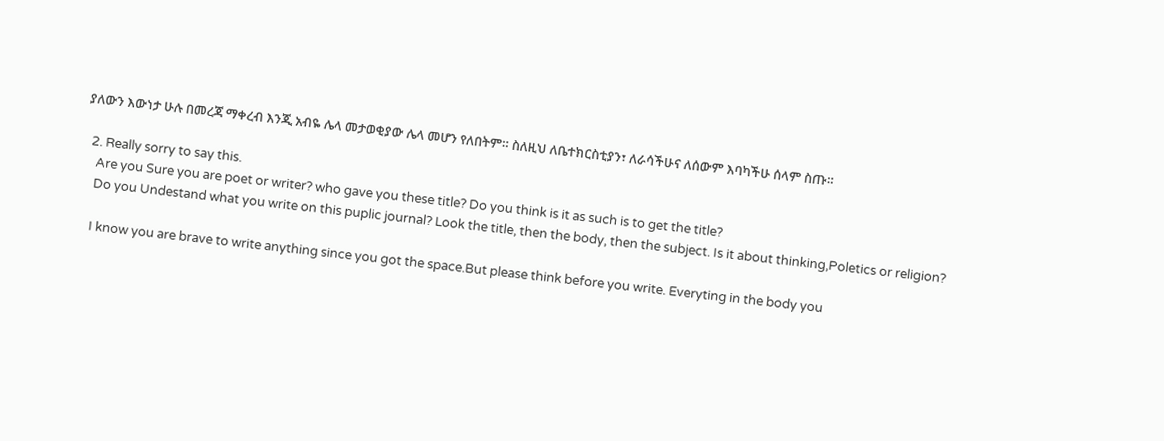ያለውን እውነታ ሁሉ በመረጃ ማቀረብ እንጂ አብዬ ሌላ መታወቂያው ሌላ መሆን የለበትም። ስለዚህ ለቤተክርስቲያን፣ ለራሳችሁና ለሰውም እባካችሁ ሰላም ስጡ።

  2. Really sorry to say this.
    Are you Sure you are poet or writer? who gave you these title? Do you think is it as such is to get the title?
    Do you Undestand what you write on this puplic journal? Look the title, then the body, then the subject. Is it about thinking,Poletics or religion?

    I know you are brave to write anything since you got the space.But please think before you write. Everyting in the body you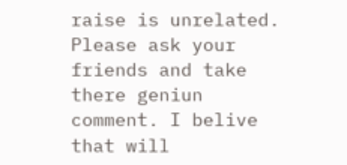raise is unrelated. Please ask your friends and take there geniun comment. I belive that will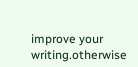improve your writing.otherwise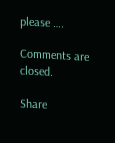please ….

Comments are closed.

Share